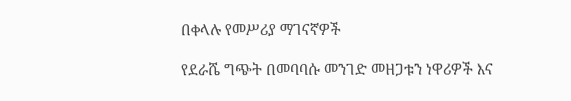በቀላሉ የመሥሪያ ማገናኛዎች

የደራሼ ግጭት በመባባሱ መንገድ መዘጋቱን ነዋሪዎች እና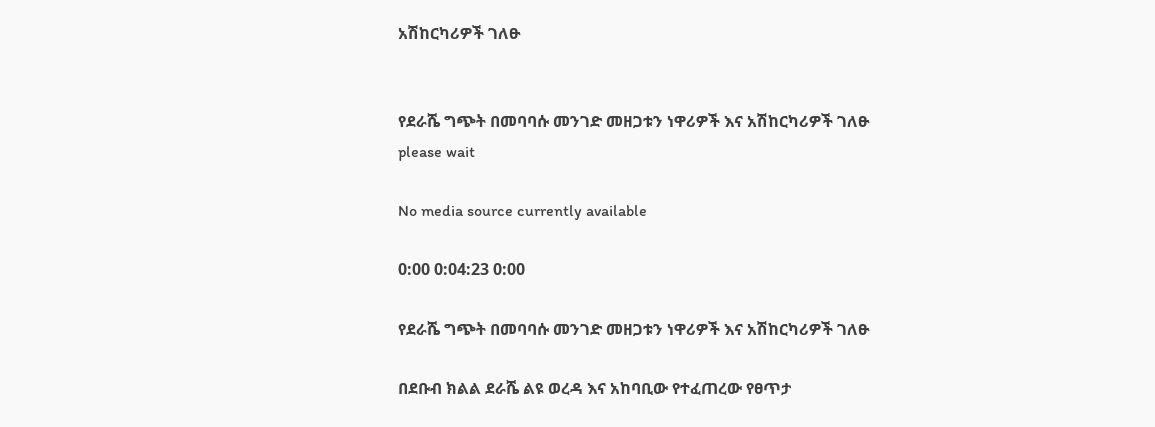አሽከርካሪዎች ገለፁ


የደራሼ ግጭት በመባባሱ መንገድ መዘጋቱን ነዋሪዎች እና አሽከርካሪዎች ገለፁ
please wait

No media source currently available

0:00 0:04:23 0:00

የደራሼ ግጭት በመባባሱ መንገድ መዘጋቱን ነዋሪዎች እና አሽከርካሪዎች ገለፁ

በደቡብ ክልል ደራሼ ልዩ ወረዳ እና አከባቢው የተፈጠረው የፀጥታ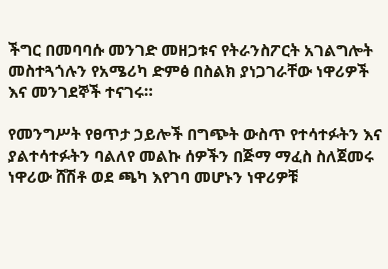ችግር በመባባሱ መንገድ መዘጋቱና የትራንስፖርት አገልግሎት መስተጓጎሉን የአሜሪካ ድምፅ በስልክ ያነጋገራቸው ነዋሪዎች እና መንገደኞች ተናገሩ።

የመንግሥት የፀጥታ ኃይሎች በግጭት ውስጥ የተሳተፉትን እና ያልተሳተፉትን ባልለየ መልኩ ሰዎችን በጅማ ማፈስ ስለጀመሩ ነዋሪው ሸሽቶ ወደ ጫካ እየገባ መሆኑን ነዋሪዎቹ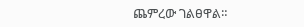ጨምረው ገልፀዋል።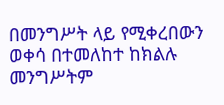በመንግሥት ላይ የሚቀረበውን ወቀሳ በተመለከተ ከክልሉ መንግሥትም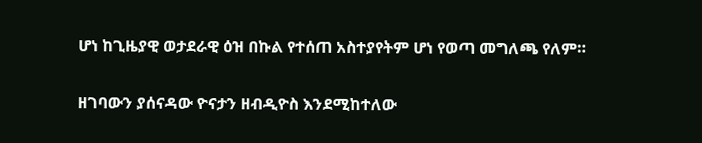ሆነ ከጊዜያዊ ወታደራዊ ዕዝ በኩል የተሰጠ አስተያየትም ሆነ የወጣ መግለጫ የለም።

ዘገባውን ያሰናዳው ዮናታን ዘብዲዮስ እንደሚከተለው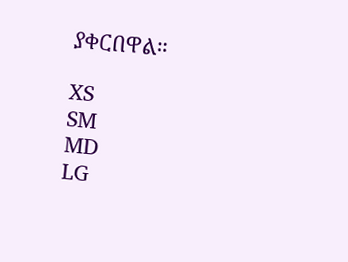ያቀርበዋል።

XS
SM
MD
LG